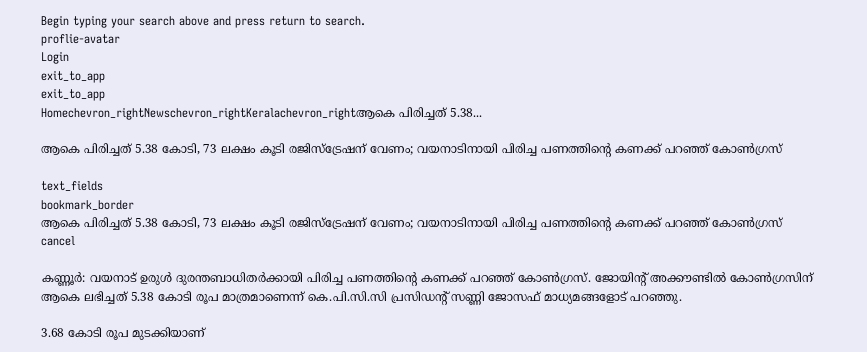Begin typing your search above and press return to search.
proflie-avatar
Login
exit_to_app
exit_to_app
Homechevron_rightNewschevron_rightKeralachevron_rightആകെ പിരിച്ചത് 5.38...

ആകെ പിരിച്ചത് 5.38 കോടി, 73 ലക്ഷം കൂടി രജിസ്ട്രേഷന് വേണം; വയനാടിനായി പിരിച്ച പണത്തിന്‍റെ കണക്ക് പറഞ്ഞ് കോൺഗ്രസ്

text_fields
bookmark_border
ആകെ പിരിച്ചത് 5.38 കോടി, 73 ലക്ഷം കൂടി രജിസ്ട്രേഷന് വേണം; വയനാടിനായി പിരിച്ച പണത്തിന്‍റെ കണക്ക് പറഞ്ഞ് കോൺഗ്രസ്
cancel

കണ്ണൂര്‍: വയനാട് ഉരുൾ ദുരന്തബാധിതർക്കായി പിരിച്ച പണത്തിന്‍റെ കണക്ക് പറഞ്ഞ് കോൺഗ്രസ്. ജോയിന്‍റ് അക്കൗണ്ടിൽ കോൺഗ്രസിന് ആകെ ലഭിച്ചത് 5.38 കോടി രൂപ മാത്രമാണെന്ന് കെ.പി.സി.സി പ്രസിഡന്‍റ് സണ്ണി ജോസഫ് മാധ്യമങ്ങളോട് പറഞ്ഞു.

3.68 കോടി രൂപ മുടക്കിയാണ്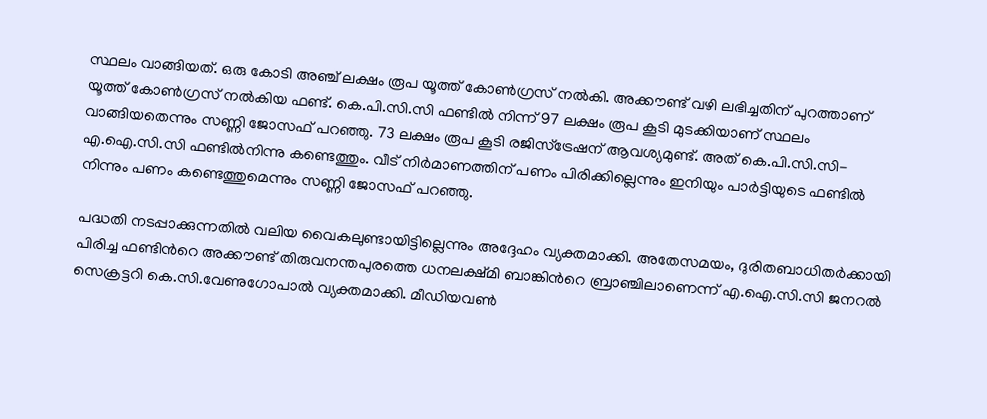സ്ഥലം വാങ്ങിയത്. ഒരു കോടി അഞ്ച് ലക്ഷം രൂപ യൂത്ത് കോൺഗ്രസ് നൽകി. അക്കൗണ്ട് വഴി ലഭിച്ചതിന് പുറത്താണ് യൂത്ത് കോൺഗ്രസ് നൽകിയ ഫണ്ട്. കെ.പി.സി.സി ഫണ്ടിൽ നിന്ന് 97 ലക്ഷം രൂപ കൂടി മുടക്കിയാണ് സ്ഥലം വാങ്ങിയതെന്നും സണ്ണി ജോസഫ് പറഞ്ഞു. 73 ലക്ഷം രൂപ കൂടി രജിസ്ട്രേഷന് ആവശ്യമുണ്ട്. അത് കെ.പി.സി.സി-എ.ഐ.സി.സി ഫണ്ടിൽനിന്നു കണ്ടെത്തും. വീട് നിര്‍മാണത്തിന് പണം പിരിക്കില്ലെന്നും ഇനിയും പാര്‍ട്ടിയുടെ ഫണ്ടിൽ നിന്നും പണം കണ്ടെത്തുമെന്നും സണ്ണി ജോസഫ് പറഞ്ഞു.

പദ്ധതി നടപ്പാക്കുന്നതിൽ വലിയ വൈകലുണ്ടായിട്ടില്ലെന്നും അദ്ദേഹം വ്യക്തമാക്കി. അതേസമയം, ദുരിതബാധിതർക്കായി പിരിച്ച ഫണ്ടിന്‍റെ അക്കൗണ്ട് തിരുവനന്തപുരത്തെ ധനലക്ഷ്മി ബാങ്കിന്‍റെ ബ്രാഞ്ചിലാണെന്ന് എ.ഐ.സി.സി ജനറൽ സെക്രട്ടറി കെ.സി.വേണുഗോപാൽ വ്യക്തമാക്കി. മീഡിയവൺ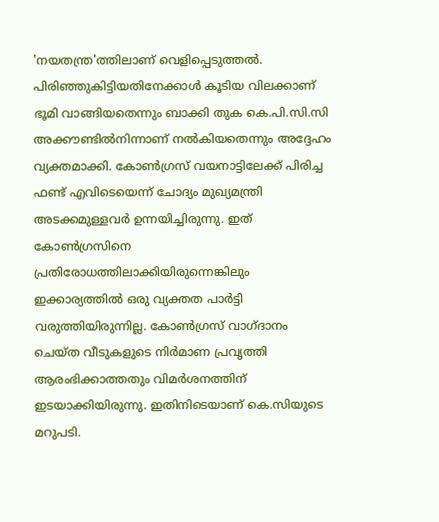'നയതന്ത്ര'ത്തിലാണ് വെളിപ്പെടുത്തൽ. പിരിഞ്ഞുകിട്ടിയതിനേക്കാൾ കൂടിയ വിലക്കാണ് ഭൂമി വാങ്ങിയതെന്നും ബാക്കി തുക കെ.പി.സി.സി അക്കൗണ്ടിൽനിന്നാണ് നൽകിയതെന്നും അദ്ദേഹം വ്യക്തമാക്കി. കോൺഗ്രസ് വയനാട്ടിലേക്ക് പിരിച്ച ഫണ്ട് എവിടെയെന്ന് ചോദ്യം മുഖ്യമന്ത്രി അടക്കമുള്ളവർ ഉന്നയിച്ചിരുന്നു. ഇത് കോൺഗ്രസിനെ പ്രതിരോധത്തിലാക്കിയിരുന്നെങ്കിലും ഇക്കാര്യത്തിൽ ഒരു വ്യക്തത പാർട്ടി വരുത്തിയിരുന്നില്ല. കോൺഗ്രസ് വാഗ്ദാനം ചെയ്ത വീടുകളുടെ നിർമാണ പ്രവൃത്തി ആരംഭിക്കാത്തതും വിമർശനത്തിന് ഇടയാക്കിയിരുന്നു. ഇതിനിടെയാണ് കെ.സിയുടെ മറുപടി.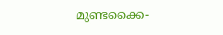മുണ്ടക്കൈ-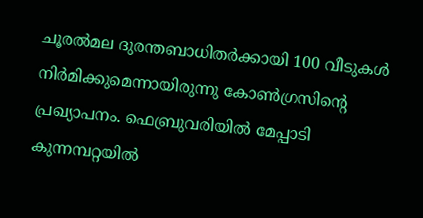ചൂരൽമല ദുരന്തബാധിതര്‍ക്കായി 100 വീടുകൾ നിര്‍മിക്കുമെന്നായിരുന്നു കോൺഗ്രസിന്‍റെ പ്രഖ്യാപനം. ഫെബ്രുവരിയിൽ മേപ്പാടി കുന്നമ്പറ്റയിൽ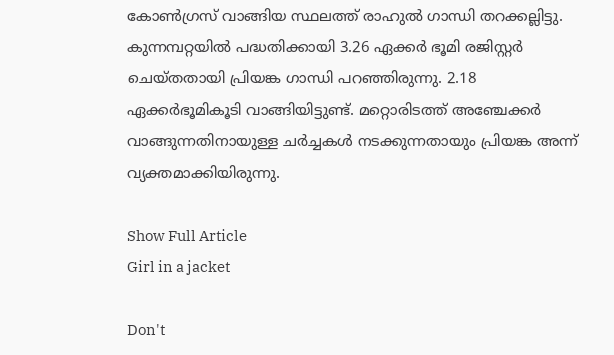കോൺഗ്രസ് വാങ്ങിയ സ്ഥലത്ത് രാഹുൽ ഗാന്ധി തറക്കല്ലിട്ടു. കുന്നമ്പറ്റയിൽ പദ്ധതിക്കായി 3.26 ഏക്കർ ഭൂമി രജിസ്റ്റർ ചെയ്തതായി പ്രിയങ്ക ഗാന്ധി പറഞ്ഞിരുന്നു. 2.18 ഏക്കർഭൂമികൂടി വാങ്ങിയിട്ടുണ്ട്. മറ്റൊരിടത്ത് അഞ്ചേക്കർ വാങ്ങുന്നതിനായുള്ള ചർച്ചകൾ നടക്കുന്നതായും പ്രിയങ്ക അന്ന് വ്യക്തമാക്കിയിരുന്നു.

Show Full Article
Girl in a jacket

Don't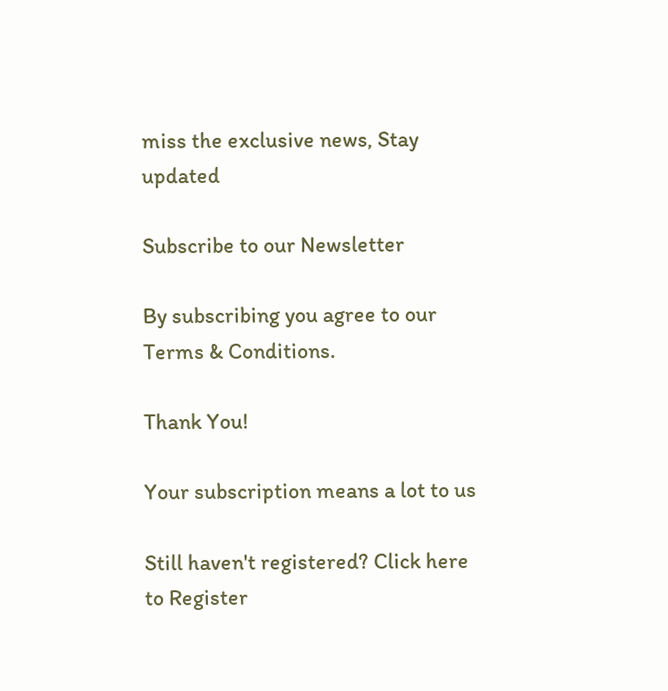miss the exclusive news, Stay updated

Subscribe to our Newsletter

By subscribing you agree to our Terms & Conditions.

Thank You!

Your subscription means a lot to us

Still haven't registered? Click here to Register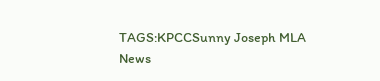TAGS:KPCCSunny Joseph MLA
News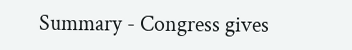Summary - Congress gives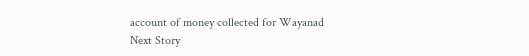account of money collected for Wayanad
Next Story